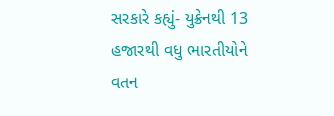સરકારે કહ્યું- યુક્રેનથી 13 હજારથી વધુ ભારતીયોને વતન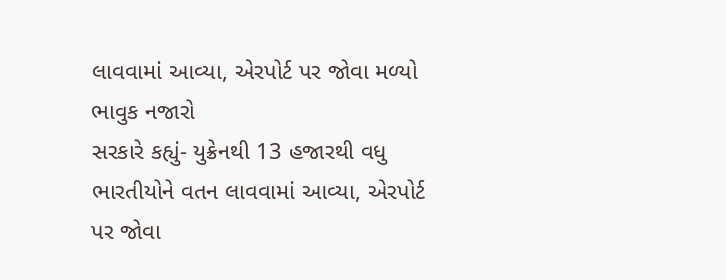લાવવામાં આવ્યા, એરપોર્ટ પર જોવા મળ્યો ભાવુક નજારો
સરકારે કહ્યું- યુક્રેનથી 13 હજારથી વધુ ભારતીયોને વતન લાવવામાં આવ્યા, એરપોર્ટ પર જોવા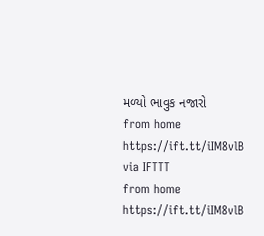મળ્યો ભાવુક નજારો
from home https://ift.tt/iIM8vlB
via IFTTT
from home https://ift.tt/iIM8vlB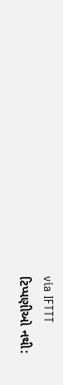via IFTTT
ટિપ્પણીઓ નથી: